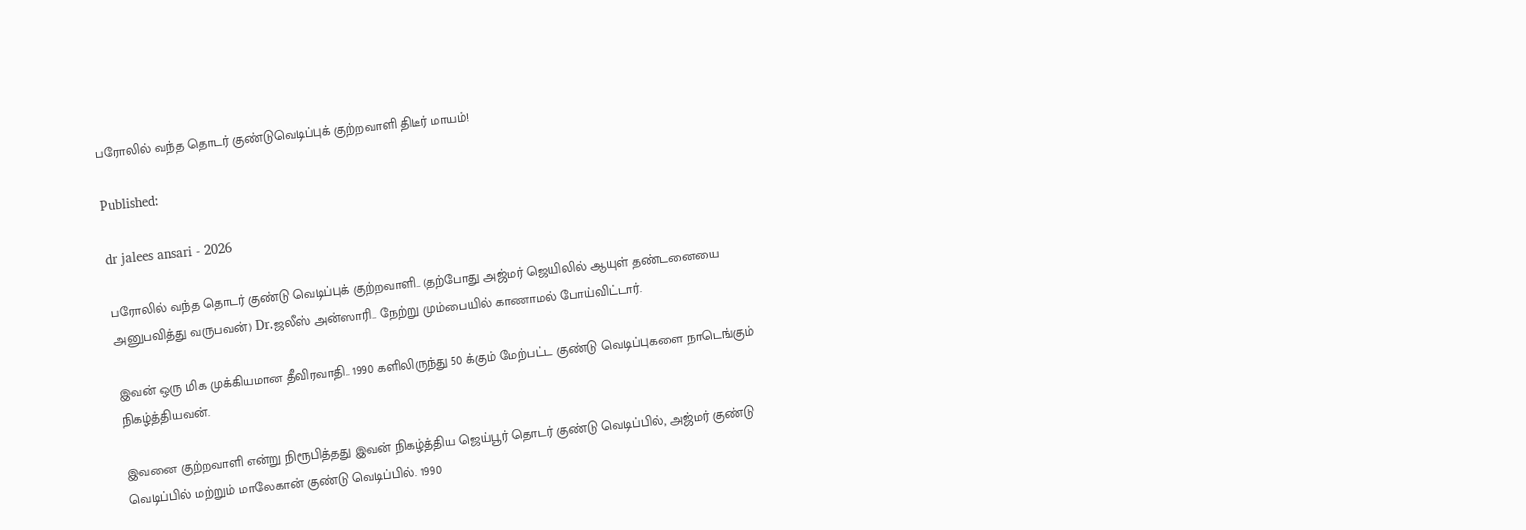பரோலில் வந்த தொடர் குண்டுவெடிப்புக் குற்றவாளி திடீர் மாயம்!

Published:

dr jalees ansari - 2026

பரோலில் வந்த தொடர் குண்டு வெடிப்புக் குற்றவாளி.. (தற்போது அஜ்மர் ஜெயிலில் ஆயுள் தண்டனையை அனுபவித்து வருபவன்) Dr.ஜலீஸ் அன்ஸாரி.. நேற்று மும்பையில் காணாமல் போய்விட்டார்.

இவன் ஒரு மிக முக்கியமான தீவிரவாதி.. 1990 களிலிருந்து 50 க்கும் மேற்பட்ட குண்டு வெடிப்புகளை நாடெங்கும் நிகழ்த்தியவன்.

இவனை குற்றவாளி என்று நிரூபித்தது இவன் நிகழ்த்திய ஜெய்பூர் தொடர் குண்டு வெடிப்பில், அஜ்மர் குண்டு வெடிப்பில் மற்றும் மாலேகான் குண்டு வெடிப்பில். 1990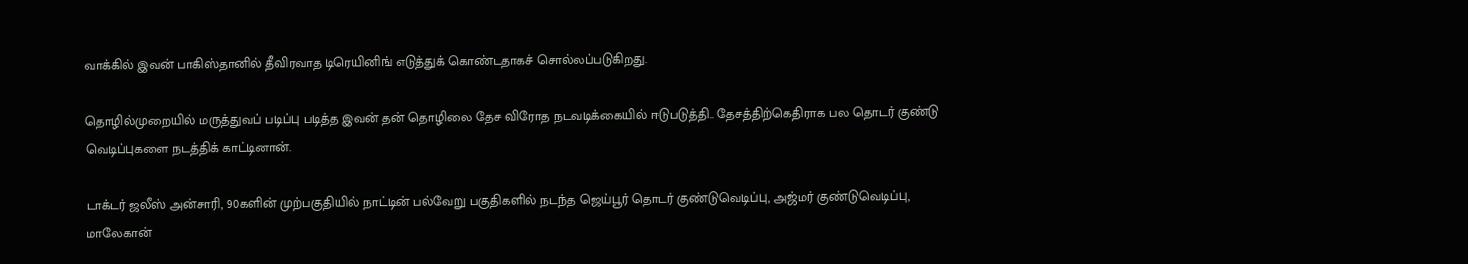வாக்கில் இவன் பாகிஸ்தானில் தீவிரவாத டிரெயினிங் எடுத்துக் கொண்டதாகச் சொல்லப்படுகிறது.

தொழில்முறையில் மருத்துவப் படிப்பு படித்த இவன் தன் தொழிலை தேச விரோத நடவடிக்கையில் ஈடுபடுத்தி.. தேசத்திற்கெதிராக பல தொடர் குண்டு வெடிப்புகளை நடத்திக் காட்டினான்.

டாக்டர் ஜலீஸ் அன்சாரி, 90களின் முற்பகுதியில் நாட்டின் பல்வேறு பகுதிகளில் நடந்த ஜெய்பூர் தொடர் குண்டுவெடிப்பு, அஜ்மர் குண்டுவெடிப்பு, மாலேகான்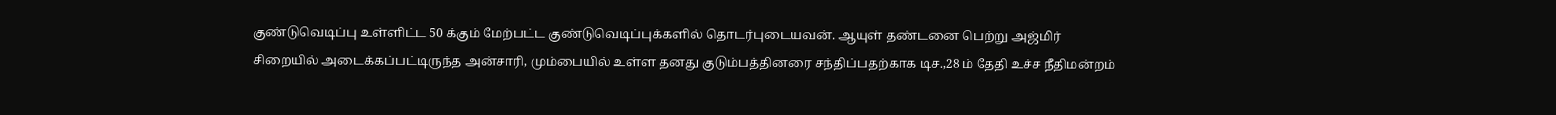குண்டுவெடிப்பு உள்ளிட்ட 50 க்கும் மேற்பட்ட குண்டுவெடிப்புக்களில் தொடர்புடையவன். ஆயுள் தண்டனை பெற்று அஜ்மிர் சிறையில் அடைக்கப்பட்டிருந்த அன்சாரி, மும்பையில் உள்ள தனது குடும்பத்தினரை சந்திப்பதற்காக டிச.,28 ம் தேதி உச்ச நீதிமன்றம்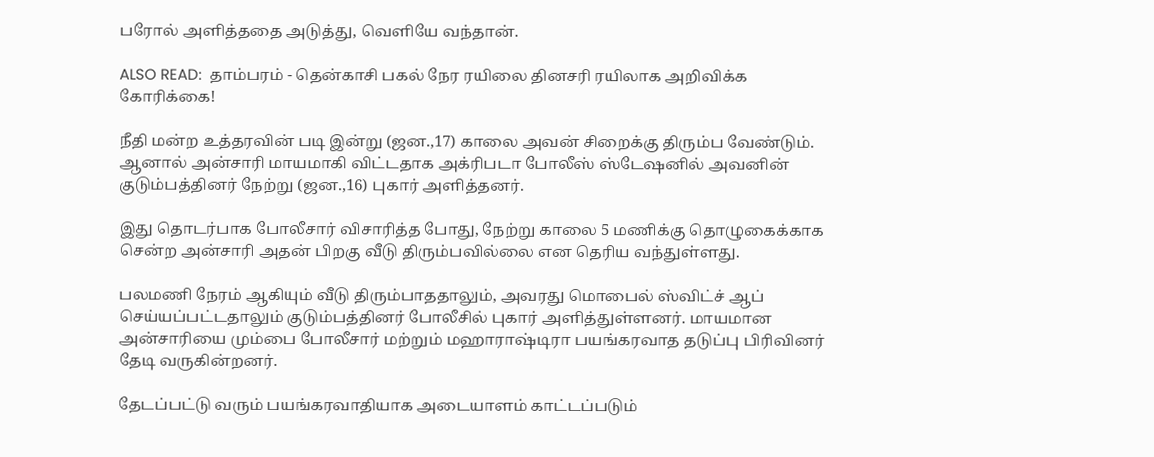பரோல் அளித்ததை அடுத்து, வெளியே வந்தான்.

ALSO READ:  தாம்பரம் - தென்காசி பகல் நேர ரயிலை தினசரி ரயிலாக அறிவிக்க கோரிக்கை!

நீதி மன்ற உத்தரவின் படி இன்று (ஜன.,17) காலை அவன் சிறைக்கு திரும்ப வேண்டும். ஆனால் அன்சாரி மாயமாகி விட்டதாக அக்ரிபடா போலீஸ் ஸ்டேஷனில் அவனின் குடும்பத்தினர் நேற்று (ஜன.,16) புகார் அளித்தனர்.

இது தொடர்பாக போலீசார் விசாரித்த போது, நேற்று காலை 5 மணிக்கு தொழுகைக்காக சென்ற அன்சாரி அதன் பிறகு வீடு திரும்பவில்லை என தெரிய வந்துள்ளது.

பலமணி நேரம் ஆகியும் வீடு திரும்பாததாலும், அவரது மொபைல் ஸ்விட்ச் ஆப் செய்யப்பட்டதாலும் குடும்பத்தினர் போலீசில் புகார் அளித்துள்ளனர். மாயமான அன்சாரியை மும்பை போலீசார் மற்றும் மஹாராஷ்டிரா பயங்கரவாத தடுப்பு பிரிவினர் தேடி வருகின்றனர்.

தேடப்பட்டு வரும் பயங்கரவாதியாக அடையாளம் காட்டப்படும்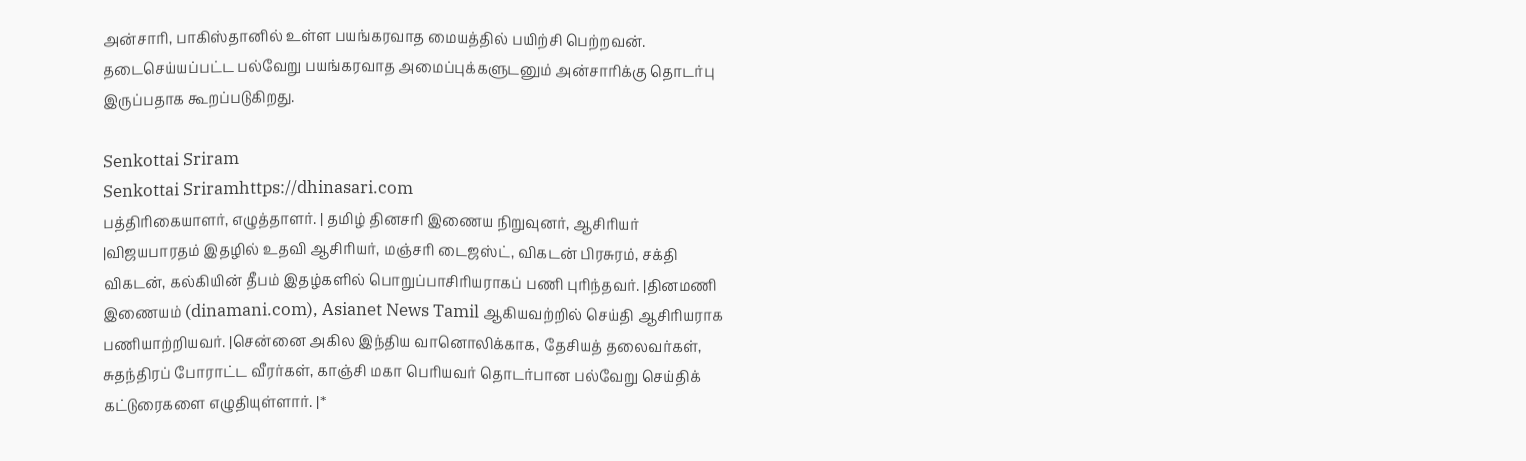அன்சாரி, பாகிஸ்தானில் உள்ள பயங்கரவாத மையத்தில் பயிற்சி பெற்றவன். தடைசெய்யப்பட்ட பல்வேறு பயங்கரவாத அமைப்புக்களுடனும் அன்சாரிக்கு தொடர்பு இருப்பதாக கூறப்படுகிறது.

Senkottai Sriram
Senkottai Sriramhttps://dhinasari.com
பத்திரிகையாளர், எழுத்தாளர். | தமிழ் தினசரி இணைய நிறுவுனர், ஆசிரியர் |விஜயபாரதம் இதழில் உதவி ஆசிரியர், மஞ்சரி டைஜஸ்ட், விகடன் பிரசுரம், சக்தி விகடன், கல்கியின் தீபம் இதழ்களில் பொறுப்பாசிரியராகப் பணி புரிந்தவர். |தினமணி இணையம் (dinamani.com), Asianet News Tamil ஆகியவற்றில் செய்தி ஆசிரியராக பணியாற்றியவர். |சென்னை அகில இந்திய வானொலிக்காக, தேசியத் தலைவர்கள், சுதந்திரப் போராட்ட வீரர்கள், காஞ்சி மகா பெரியவர் தொடர்பான பல்வேறு செய்திக் கட்டுரைகளை எழுதியுள்ளார். |*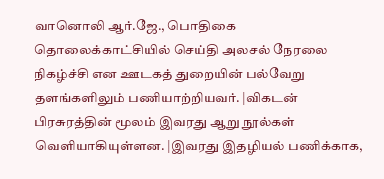வானொலி ஆர்.ஜே., பொதிகை தொலைக்காட்சியில் செய்தி அலசல் நேரலை நிகழ்ச்சி என ஊடகத் துறையின் பல்வேறு தளங்களிலும் பணியாற்றியவர். |விகடன் பிரசுரத்தின் மூலம் இவரது ஆறு நூல்கள் வெளியாகியுள்ளன. |இவரது இதழியல் பணிக்காக,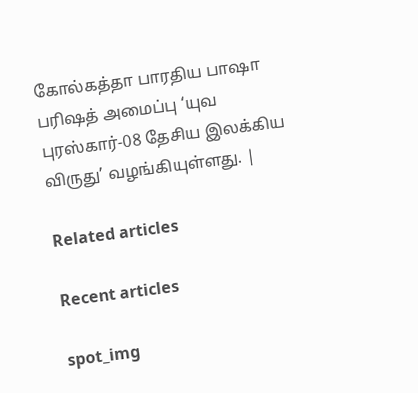கோல்கத்தா பாரதிய பாஷா பரிஷத் அமைப்பு ‘யுவ புரஸ்கார்-08 தேசிய இலக்கிய விருது’ வழங்கியுள்ளது. |

Related articles

Recent articles

spot_img